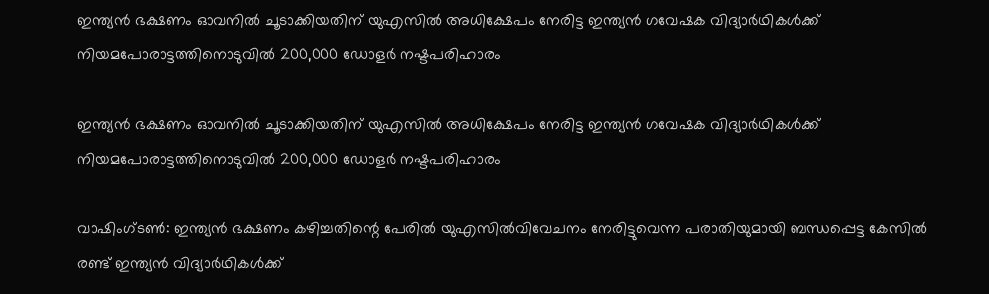ഇന്ത്യന്‍ ഭക്ഷണം ഓവനില്‍ ചൂടാക്കിയതിന് യുഎസില്‍ അധിക്ഷേപം നേരിട്ട ഇന്ത്യന്‍ ഗവേഷക വിദ്യാര്‍ഥികള്‍ക്ക് നിയമപോരാട്ടത്തിനൊടുവില്‍ 200,000 ഡോളര്‍ നഷ്ടപരിഹാരം

ഇന്ത്യന്‍ ഭക്ഷണം ഓവനില്‍ ചൂടാക്കിയതിന് യുഎസില്‍ അധിക്ഷേപം നേരിട്ട ഇന്ത്യന്‍ ഗവേഷക വിദ്യാര്‍ഥികള്‍ക്ക് നിയമപോരാട്ടത്തിനൊടുവില്‍ 200,000 ഡോളര്‍ നഷ്ടപരിഹാരം

വാഷിംഗ്ടണ്‍: ഇന്ത്യന്‍ ഭക്ഷണം കഴിച്ചതിന്റെ പേരില്‍ യുഎസില്‍വിവേചനം നേരിട്ടുവെന്ന പരാതിയുമായി ബന്ധപ്പെട്ട കേസില്‍ രണ്ട് ഇന്ത്യന്‍ വിദ്യാര്‍ഥികള്‍ക്ക്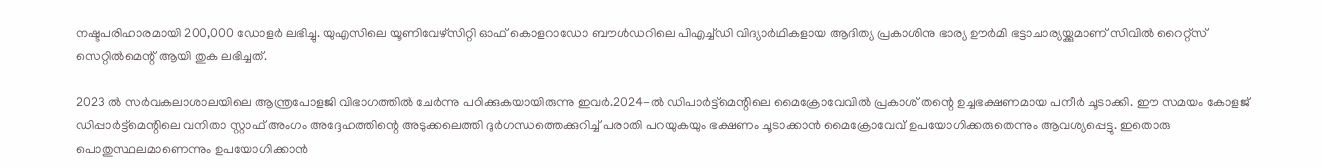നഷ്ടപരിഹാരമായി 200,000 ഡോളര്‍ ലഭിച്ചു. യുഎസിലെ യൂണിവേഴ്‌സിറ്റി ഓഫ് കൊളറാഡോ ബൗള്‍ഡറിലെ പിഎച്ച്ഡി വിദ്യാര്‍ഥികളായ ആദിത്യ പ്രകാശിനു ഭാര്യ ഊര്‍മി ഭട്ടാചാര്യയ്ക്കുമാണ് സിവില്‍ റൈറ്റ്‌സ് സെറ്റില്‍മെന്റ് ആയി തുക ലഭിച്ചത്.

2023 ല്‍ സര്‍വകലാശാലയിലെ ആന്ത്രപോളജി വിഭാഗത്തില്‍ ചേര്‍ന്നു പഠിക്കുകയായിരുന്നു ഇവര്‍.2024-ല്‍ ഡിപാര്‍ട്ട്‌മെന്റിലെ മൈക്രോവേവില്‍ പ്രകാശ് തന്റെ ഉച്ചഭക്ഷണമായ പനീര്‍ ചൂടാക്കി. ഈ സമയം കോളജ് ഡിപ്പാര്‍ട്ട്‌മെന്റിലെ വനിതാ സ്റ്റാഫ് അംഗം അദ്ദേഹത്തിന്റെ അടുക്കലെത്തി ദുര്‍ഗന്ധത്തെക്കുറിച്ച് പരാതി പറയുകയും ഭക്ഷണം ചൂടാക്കാന്‍ മൈക്രോവേവ് ഉപയോഗിക്കരുതെന്നും ആവശ്യപ്പെട്ടു. ഇതൊരു പൊതുസ്ഥലമാണെന്നും ഉപയോഗിക്കാന്‍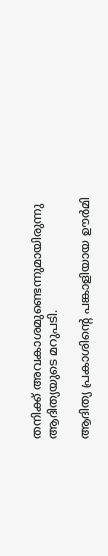തനിക്ക് അവകാശമുണ്ടെന്നുമായിരുന്നു ആദിത്യയുടെ മറുപടി.

ആദിത്യ പ്രകാശിന്റെ പങ്കാളിയായ ഊര്‍മി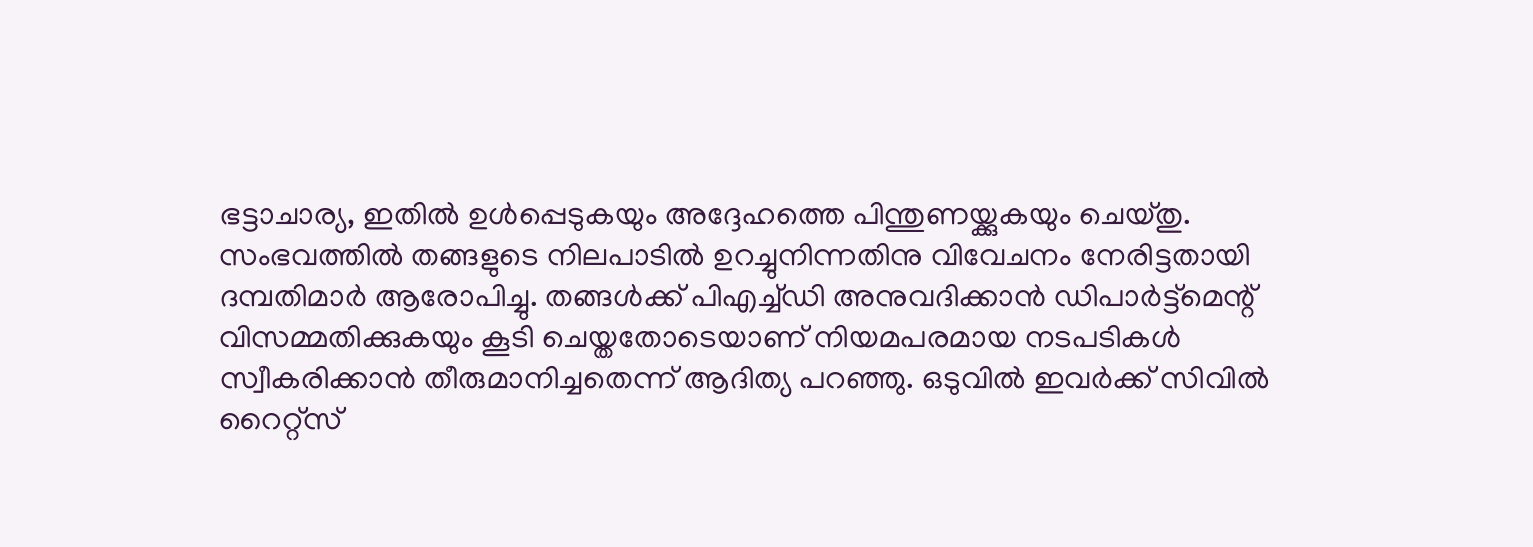ഭട്ടാചാര്യ, ഇതില്‍ ഉള്‍പ്പെടുകയും അദ്ദേഹത്തെ പിന്തുണയ്ക്കുകയും ചെയ്തു. സംഭവത്തില്‍ തങ്ങളുടെ നിലപാടില്‍ ഉറച്ചുനിന്നതിനു വിവേചനം നേരിട്ടതായി ദമ്പതിമാര്‍ ആരോപിച്ചു. തങ്ങള്‍ക്ക് പിഎച്ച്ഡി അനുവദിക്കാന്‍ ഡിപാര്‍ട്ട്‌മെന്റ് വിസമ്മതിക്കുകയും കൂടി ചെയ്തതോടെയാണ് നിയമപരമായ നടപടികള്‍ സ്വീകരിക്കാന്‍ തീരുമാനിച്ചതെന്ന് ആദിത്യ പറഞ്ഞു. ഒടുവില്‍ ഇവര്‍ക്ക് സിവില്‍ റൈറ്റ്‌സ്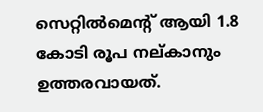സെറ്റില്‍മെന്റ് ആയി 1.8 കോടി രൂപ നല്കാനും ഉത്തരവായത്.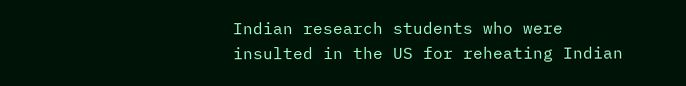Indian research students who were insulted in the US for reheating Indian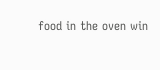food in the oven win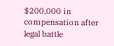$200,000 in compensation after legal battle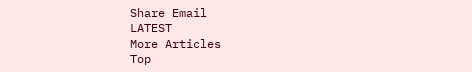Share Email
LATEST
More Articles
Top